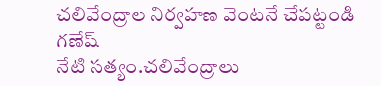చలివేంద్రాల నిర్వహణ వెంటనే చేపట్టండి గణేష్
నేటి సత్యం.చలివేంద్రాలు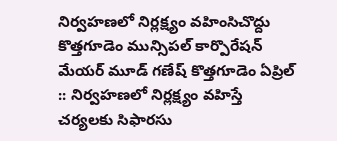నిర్వహణలో నిర్లక్ష్యం వహింసిచొద్దు కొత్తగూడెం మున్సిపల్ కార్పొరేషన్ మేయర్ మూడ్ గణేష్ కొత్తగూడెం ఏప్రిల్ :: నిర్వహణలో నిర్లక్ష్యం వహిస్తే చర్యలకు సిఫారసు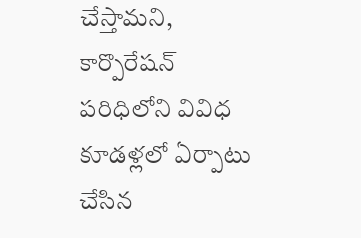చేస్తామని, కార్పొరేషన్ పరిధిలోని వివిధ కూడళ్లలో ఏర్పాటు చేసిన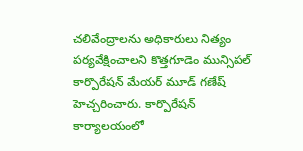చలివేంద్రాలను అధికారులు నిత్యం పర్యవేక్షించాలని కొత్తగూడెం మున్సిపల్ కార్పొరేషన్ మేయర్ మూడ్ గణేష్ హెచ్చరించారు. కార్పొరేషన్ కార్యాలయంలో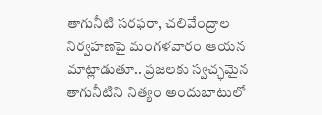తాగునీటి సరఫరా, చలివేంద్రాల నిర్వహణపై మంగళవారం ఆయన మాట్లాడుతూ.. ప్రజలకు స్వచ్ఛమైన తాగునీటిని నిత్యం అందుబాటులో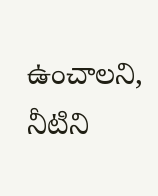ఉంచాలని, నీటిని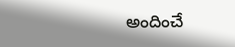అందించే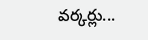వర్కర్లు...